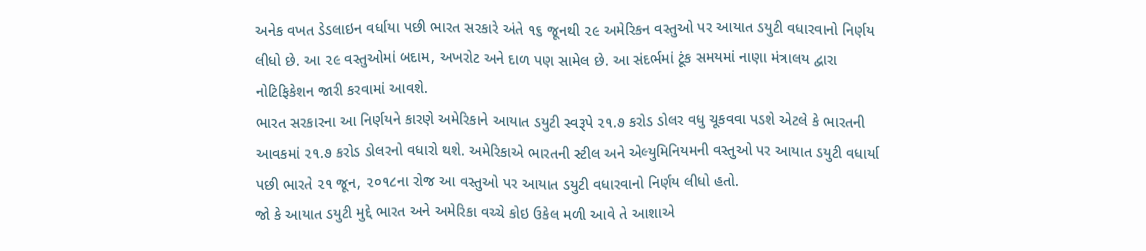અનેક વખત ડેડલાઇન વર્ધાયા પછી ભારત સરકારે અંતે ૧૬ જૂનથી ૨૯ અમેરિકન વસ્તુઓ પર આયાત ડયુટી વધારવાનો નિર્ણય લીધો છે. આ ૨૯ વસ્તુઓમાં બદામ, અખરોટ અને દાળ પણ સામેલ છે. આ સંદર્ભમાં ટૂંક સમયમાં નાણા મંત્રાલય દ્વારા નોટિફિકેશન જારી કરવામાં આવશે.
ભારત સરકારના આ નિર્ણયને કારણે અમેરિકાને આયાત ડયુટી સ્વરૂપે ૨૧.૭ કરોડ ડોલર વધુ ચૂકવવા પડશે એટલે કે ભારતની આવકમાં ૨૧.૭ કરોડ ડોલરનો વધારો થશે. અમેરિકાએ ભારતની સ્ટીલ અને એલ્યુમિનિયમની વસ્તુઓ પર આયાત ડયુટી વધાર્યા પછી ભારતે ૨૧ જૂન, ૨૦૧૮ના રોજ આ વસ્તુઓ પર આયાત ડયુટી વધારવાનો નિર્ણય લીધો હતો.
જો કે આયાત ડયુટી મુદ્દે ભારત અને અમેરિકા વચ્ચે કોઇ ઉકેલ મળી આવે તે આશાએ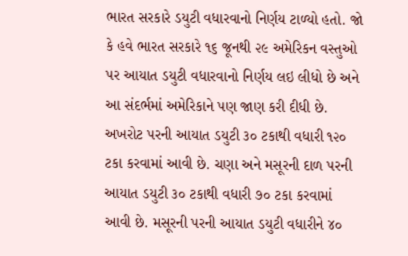ભારત સરકારે ડયુટી વધારવાનો નિર્ણય ટાળ્યો હતો. જો કે હવે ભારત સરકારે ૧૬ જૂનથી ૨૯ અમેરિકન વસ્તુઓ પર આયાત ડયુટી વધારવાનો નિર્ણય લઇ લીધો છે અને આ સંદર્ભમાં અમેરિકાને પણ જાણ કરી દીધી છે. અખરોટ પરની આયાત ડયુટી ૩૦ ટકાથી વધારી ૧૨૦ ટકા કરવામાં આવી છે. ચણા અને મસૂરની દાળ પરની આયાત ડયુટી ૩૦ ટકાથી વધારી ૭૦ ટકા કરવામાં આવી છે. મસૂરની પરની આયાત ડયુટી વધારીને ૪૦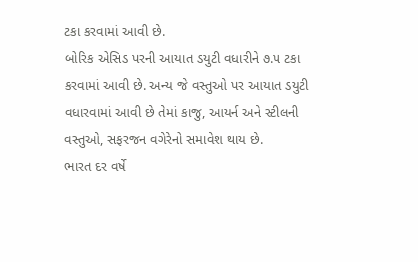ટકા કરવામાં આવી છે.
બોરિક એસિડ પરની આયાત ડયુટી વધારીને ૭.૫ ટકા કરવામાં આવી છે. અન્ય જે વસ્તુઓ પર આયાત ડયુટી વધારવામાં આવી છે તેમાં કાજુ, આયર્ન અને સ્ટીલની વસ્તુઓ, સફરજન વગેરેનો સમાવેશ થાય છે.
ભારત દર વર્ષે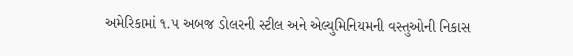અમેરિકામાં ૧.૫ અબજ ડોલરની સ્ટીલ અને એલ્યુમિનિયમની વસ્તુઓની નિકાસ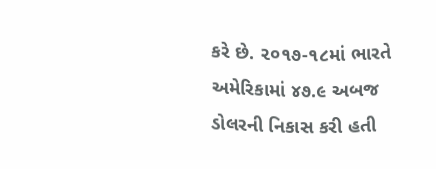કરે છે. ૨૦૧૭-૧૮માં ભારતે અમેરિકામાં ૪૭.૯ અબજ ડોલરની નિકાસ કરી હતી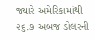જ્યારે અમેરિકામાંથી ૨૬.૭ અબજ ડોલરની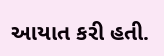આયાત કરી હતી.